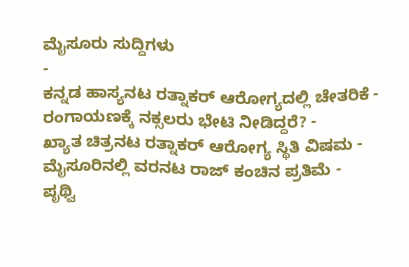ಮೈಸೂರು ಸುದ್ದಿಗಳು
-
ಕನ್ನಡ ಹಾಸ್ಯನಟ ರತ್ನಾಕರ್ ಆರೋಗ್ಯದಲ್ಲಿ ಚೇತರಿಕೆ -
ರಂಗಾಯಣಕ್ಕೆ ನಕ್ಸಲರು ಭೇಟಿ ನೀಡಿದ್ದರೆ? -
ಖ್ಯಾತ ಚಿತ್ರನಟ ರತ್ನಾಕರ್ ಆರೋಗ್ಯ ಸ್ಥಿತಿ ವಿಷಮ -
ಮೈಸೂರಿನಲ್ಲಿ ವರನಟ ರಾಜ್ ಕಂಚಿನ ಪ್ರತಿಮೆ -
ಪೃಥ್ವಿ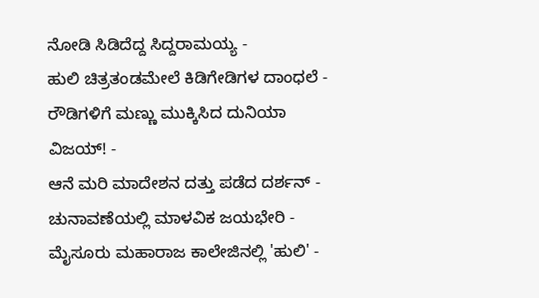ನೋಡಿ ಸಿಡಿದೆದ್ದ ಸಿದ್ದರಾಮಯ್ಯ -
ಹುಲಿ ಚಿತ್ರತಂಡಮೇಲೆ ಕಿಡಿಗೇಡಿಗಳ ದಾಂಧಲೆ -
ರೌಡಿಗಳಿಗೆ ಮಣ್ಣು ಮುಕ್ಕಿಸಿದ ದುನಿಯಾ ವಿಜಯ್! -
ಆನೆ ಮರಿ ಮಾದೇಶನ ದತ್ತು ಪಡೆದ ದರ್ಶನ್ -
ಚುನಾವಣೆಯಲ್ಲಿ ಮಾಳವಿಕ ಜಯಭೇರಿ -
ಮೈಸೂರು ಮಹಾರಾಜ ಕಾಲೇಜಿನಲ್ಲಿ 'ಹುಲಿ' -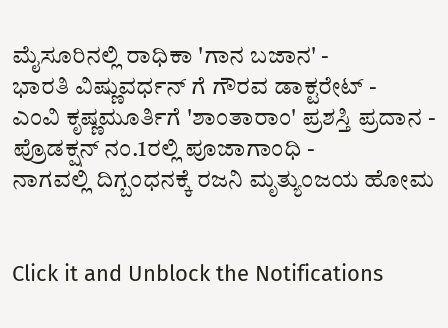ಮೈಸೂರಿನಲ್ಲಿ ರಾಧಿಕಾ 'ಗಾನ ಬಜಾನ' -
ಭಾರತಿ ವಿಷ್ಣುವರ್ಧನ್ ಗೆ ಗೌರವ ಡಾಕ್ಟರೇಟ್ -
ಎಂವಿ ಕೃಷ್ಣಮೂರ್ತಿಗೆ 'ಶಾಂತಾರಾಂ' ಪ್ರಶಸ್ತಿ ಪ್ರದಾನ -
ಪ್ರೊಡಕ್ಷನ್ ನಂ.1ರಲ್ಲಿ ಪೂಜಾಗಾಂಧಿ -
ನಾಗವಲ್ಲಿ ದಿಗ್ಬಂಧನಕ್ಕೆ ರಜನಿ ಮೃತ್ಯುಂಜಯ ಹೋಮ


Click it and Unblock the Notifications